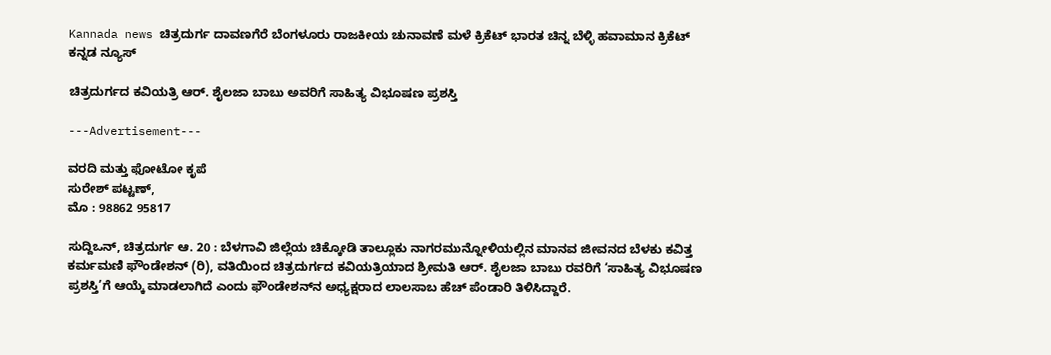Kannada news ಚಿತ್ರದುರ್ಗ ದಾವಣಗೆರೆ ಬೆಂಗಳೂರು ರಾಜಕೀಯ ಚುನಾವಣೆ ಮಳೆ ಕ್ರಿಕೆಟ್ ಭಾರತ ಚಿನ್ನ ಬೆಳ್ಳಿ ಹವಾಮಾನ ಕ್ರಿಕೆಟ್  ಕನ್ನಡ ನ್ಯೂಸ್

ಚಿತ್ರದುರ್ಗದ ಕವಿಯತ್ರಿ ಆರ್. ಶೈಲಜಾ ಬಾಬು ಅವರಿಗೆ ಸಾಹಿತ್ಯ ವಿಭೂಷಣ ಪ್ರಶಸ್ತಿ

---Advertisement---

ವರದಿ ಮತ್ತು ಫೋಟೋ ಕೃಪೆ
ಸುರೇಶ್ ಪಟ್ಟಣ್,
ಮೊ : 98862 95817

ಸುದ್ದಿಒನ್, ಚಿತ್ರದುರ್ಗ ಆ. 20 : ಬೆಳಗಾವಿ ಜಿಲ್ಲೆಯ ಚಿಕ್ಕೋಡಿ ತಾಲ್ಲೂಕು ನಾಗರಮುನ್ನೋಳಿಯಲ್ಲಿನ ಮಾನವ ಜೀವನದ ಬೆಳಕು ಕವಿತ್ತ ಕರ್ಮಮಣಿ ಫೌಂಡೇಶನ್ (ರಿ), ವತಿಯಿಂದ ಚಿತ್ರದುರ್ಗದ ಕವಿಯತ್ರಿಯಾದ ಶ್ರೀಮತಿ ಆರ್. ಶೈಲಜಾ ಬಾಬು ರವರಿಗೆ ‘ಸಾಹಿತ್ಯ ವಿಭೂಷಣ ಪ್ರಶಸ್ತಿ’ಗೆ ಆಯ್ಕೆ ಮಾಡಲಾಗಿದೆ ಎಂದು ಫೌಂಡೇಶನ್‍ನ ಅಧ್ಯಕ್ಷರಾದ ಲಾಲಸಾಬ ಹೆಚ್ ಪೆಂಡಾರಿ ತಿಳಿಸಿದ್ದಾರೆ.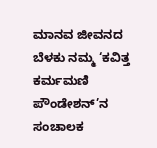ಮಾನವ ಜೀವನದ ಬೆಳಕು ನಮ್ಮ ‘ಕವಿತ್ತ ಕರ್ಮಮಣಿ ಪೌಂಡೇಶನ್’ನ ಸಂಚಾಲಕ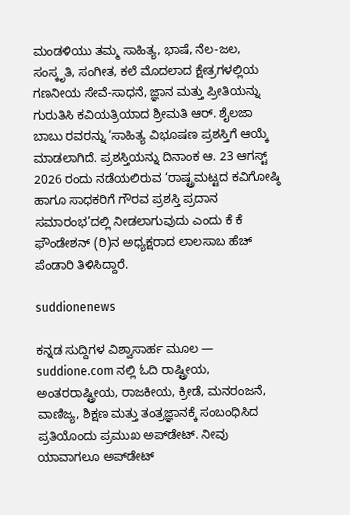ಮಂಡಳಿಯು ತಮ್ಮ ಸಾಹಿತ್ಯ, ಭಾಷೆ, ನೆಲ-ಜಲ, ಸಂಸ್ಕೃತಿ, ಸಂಗೀತ, ಕಲೆ ಮೊದಲಾದ ಕ್ಷೇತ್ರಗಳಲ್ಲಿಯ ಗಣನೀಯ ಸೇವೆ-ಸಾಧನೆ, ಜ್ಞಾನ ಮತ್ತು ಪ್ರೀತಿಯನ್ನು ಗುರುತಿಸಿ ಕವಿಯತ್ರಿಯಾದ ಶ್ರೀಮತಿ ಆರ್. ಶೈಲಜಾ ಬಾಬು ರವರನ್ನು ‘ಸಾಹಿತ್ಯ ವಿಭೂಷಣ ಪ್ರಶಸ್ತಿಗೆ ಆಯ್ಕೆ ಮಾಡಲಾಗಿದೆ. ಪ್ರಶಸ್ತಿಯನ್ನು ದಿನಾಂಕ ಆ. 23 ಆಗಸ್ಟ್ 2026 ರಂದು ನಡೆಯಲಿರುವ ‘ರಾಷ್ಟ್ರಮಟ್ಟದ ಕವಿಗೋಷ್ಠಿ ಹಾಗೂ ಸಾಧಕರಿಗೆ ಗೌರವ ಪ್ರಶಸ್ತಿ ಪ್ರದಾನ ಸಮಾರಂಭ’ದಲ್ಲಿ ನೀಡಲಾಗುವುದು ಎಂದು ಕೆ ಕೆ ಫೌಂಡೇಶನ್ (ರಿ)ನ ಅಧ್ಯಕ್ಷರಾದ ಲಾಲಸಾಬ ಹೆಚ್ ಪೆಂಡಾರಿ ತಿಳಿಸಿದ್ದಾರೆ.

suddionenews

ಕನ್ನಡ ಸುದ್ದಿಗಳ ವಿಶ್ವಾಸಾರ್ಹ ಮೂಲ — suddione.com ನಲ್ಲಿ ಓದಿ ರಾಷ್ಟ್ರೀಯ, ಅಂತರರಾಷ್ಟ್ರೀಯ, ರಾಜಕೀಯ, ಕ್ರೀಡೆ, ಮನರಂಜನೆ, ವಾಣಿಜ್ಯ, ಶಿಕ್ಷಣ ಮತ್ತು ತಂತ್ರಜ್ಞಾನಕ್ಕೆ ಸಂಬಂಧಿಸಿದ ಪ್ರತಿಯೊಂದು ಪ್ರಮುಖ ಅಪ್‌ಡೇಟ್. ನೀವು ಯಾವಾಗಲೂ ಅಪ್‌ಡೇಟ್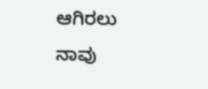ಆಗಿರಲು ನಾವು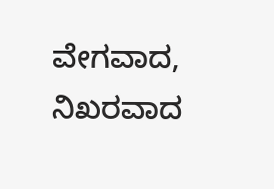ವೇಗವಾದ, ನಿಖರವಾದ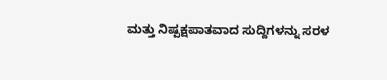ಮತ್ತು ನಿಷ್ಪಕ್ಷಪಾತವಾದ ಸುದ್ದಿಗಳನ್ನು ಸರಳ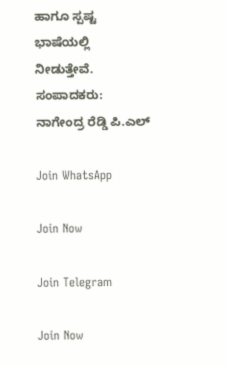ಹಾಗೂ ಸ್ಪಷ್ಟ ಭಾಷೆಯಲ್ಲಿ ನೀಡುತ್ತೇವೆ. ಸಂಪಾದಕರು: ನಾಗೇಂದ್ರ ರೆಡ್ಡಿ ಪಿ.ಎಲ್

Join WhatsApp

Join Now

Join Telegram

Join Now